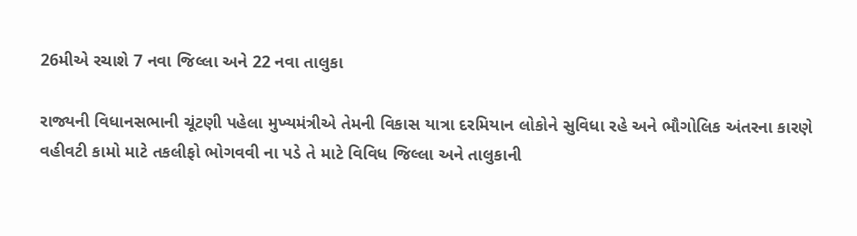26મીએ રચાશે 7 નવા જિલ્લા અને 22 નવા તાલુકા

રાજ્યની વિધાનસભાની ચૂંટણી પહેલા મુખ્યમંત્રીએ તેમની વિકાસ યાત્રા દરમિયાન લોકોને સુવિધા રહે અને ભૌગોલિક અંતરના કારણે વહીવટી કામો માટે તકલીફો ભોગવવી ના પડે તે માટે વિવિધ જિલ્લા અને તાલુકાની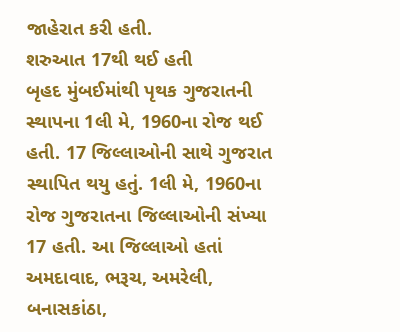જાહેરાત કરી હતી.
શરુઆત 17થી થઈ હતી
બૃહદ મુંબઈમાંથી પૃથક ગુજરાતની સ્થાપના 1લી મે, 1960ના રોજ થઈ હતી. 17 જિલ્લાઓની સાથે ગુજરાત સ્થાપિત થયુ હતું. 1લી મે, 1960ના રોજ ગુજરાતના જિલ્લાઓની સંખ્યા 17 હતી. આ જિલ્લાઓ હતાં અમદાવાદ, ભરૂચ, અમરેલી, બનાસકાંઠા,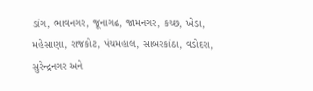ડાંગ, ભાવનગર, જૂનાગઢ, જામનગર, કચ્છ, ખેડા, મહેસાણા, રાજકોટ, પંચમહાલ, સાબરકાંઠા, વડોદરા, સુરેન્દ્રનગર અને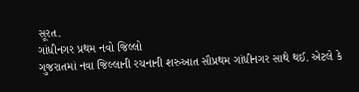સૂરત.
ગાંધીનગર પ્રથમ નવો જિલ્લો
ગુજરાતમાં નવા જિલ્લાની રચનાની શરુઆત સૌપ્રથમ ગાંધીનગર સાથે થઈ. એટલે કે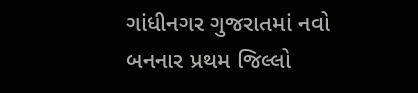ગાંધીનગર ગુજરાતમાં નવો બનનાર પ્રથમ જિલ્લો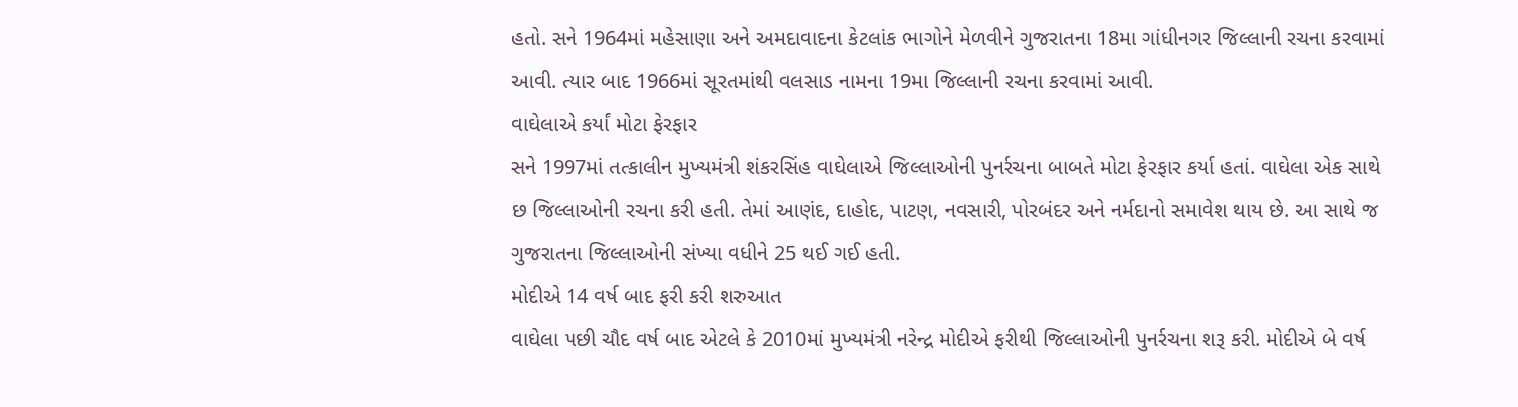હતો. સને 1964માં મહેસાણા અને અમદાવાદના કેટલાંક ભાગોને મેળવીને ગુજરાતના 18મા ગાંધીનગર જિલ્લાની રચના કરવામાં આવી. ત્યાર બાદ 1966માં સૂરતમાંથી વલસાડ નામના 19મા જિલ્લાની રચના કરવામાં આવી.
વાઘેલાએ કર્યાં મોટા ફેરફાર
સને 1997માં તત્કાલીન મુખ્યમંત્રી શંકરસિંહ વાઘેલાએ જિલ્લાઓની પુનર્રચના બાબતે મોટા ફેરફાર કર્યા હતાં. વાઘેલા એક સાથે છ જિલ્લાઓની રચના કરી હતી. તેમાં આણંદ, દાહોદ, પાટણ, નવસારી, પોરબંદર અને નર્મદાનો સમાવેશ થાય છે. આ સાથે જ ગુજરાતના જિલ્લાઓની સંખ્યા વધીને 25 થઈ ગઈ હતી.
મોદીએ 14 વર્ષ બાદ ફરી કરી શરુઆત
વાઘેલા પછી ચૌદ વર્ષ બાદ એટલે કે 2010માં મુખ્યમંત્રી નરેન્દ્ર મોદીએ ફરીથી જિલ્લાઓની પુનર્રચના શરૂ કરી. મોદીએ બે વર્ષ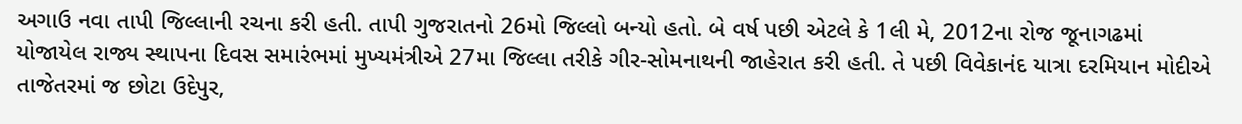અગાઉ નવા તાપી જિલ્લાની રચના કરી હતી. તાપી ગુજરાતનો 26મો જિલ્લો બન્યો હતો. બે વર્ષ પછી એટલે કે 1લી મે, 2012ના રોજ જૂનાગઢમાં યોજાયેલ રાજ્ય સ્થાપના દિવસ સમારંભમાં મુખ્યમંત્રીએ 27મા જિલ્લા તરીકે ગીર-સોમનાથની જાહેરાત કરી હતી. તે પછી વિવેકાનંદ યાત્રા દરમિયાન મોદીએ તાજેતરમાં જ છોટા ઉદેપુર,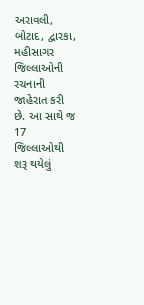અરાવલી, બોટાદ, દ્વારકા, મહીસાગર જિલ્લાઓની રચનાની જાહેરાત કરી છે. આ સાથે જ 17 જિલ્લાઓથી શરૂ થયેલું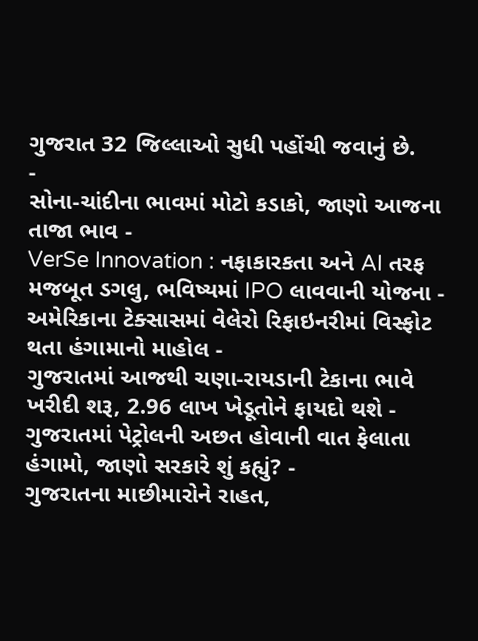ગુજરાત 32 જિલ્લાઓ સુધી પહોંચી જવાનું છે.
-
સોના-ચાંદીના ભાવમાં મોટો કડાકો, જાણો આજના તાજા ભાવ -
VerSe Innovation : નફાકારકતા અને AI તરફ મજબૂત ડગલુ, ભવિષ્યમાં IPO લાવવાની યોજના -
અમેરિકાના ટેક્સાસમાં વેલેરો રિફાઇનરીમાં વિસ્ફોટ થતા હંગામાનો માહોલ -
ગુજરાતમાં આજથી ચણા-રાયડાની ટેકાના ભાવે ખરીદી શરૂ, 2.96 લાખ ખેડૂતોને ફાયદો થશે -
ગુજરાતમાં પેટ્રોલની અછત હોવાની વાત ફેલાતા હંગામો, જાણો સરકારે શું કહ્યું? -
ગુજરાતના માછીમારોને રાહત,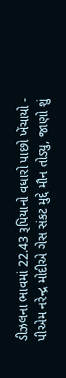ડીઝલના ભાવમાં 22.43 રૂપિયાનો વધારો પાછો ખેંચાયો -
પીએમ નરેન્દ્ર મોદીએ ગેસ સંકટ મુદ્દે મૌન તોડ્યુ, જાણો શું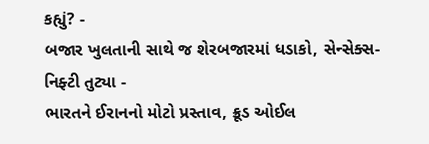કહ્યું? -
બજાર ખુલતાની સાથે જ શેરબજારમાં ધડાકો, સેન્સેક્સ-નિફ્ટી તુટ્યા -
ભારતને ઈરાનનો મોટો પ્રસ્તાવ, ક્રૂડ ઓઈલ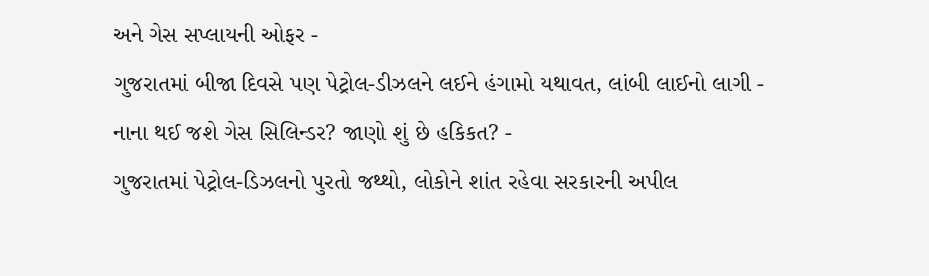અને ગેસ સપ્લાયની ઓફર -
ગુજરાતમાં બીજા દિવસે પણ પેટ્રોલ-ડીઝલને લઈને હંગામો યથાવત, લાંબી લાઈનો લાગી -
નાના થઈ જશે ગેસ સિલિન્ડર? જાણો શું છે હકિકત? -
ગુજરાતમાં પેટ્રોલ-ડિઝલનો પુરતો જથ્થો, લોકોને શાંત રહેવા સરકારની અપીલ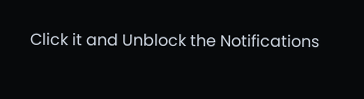Click it and Unblock the Notifications